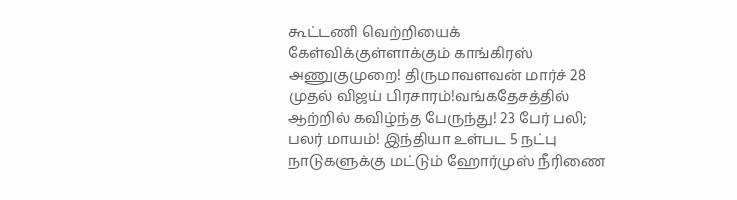கூட்டணி வெற்றியைக் கேள்விக்குள்ளாக்கும் காங்கிரஸ் அணுகுமுறை! திருமாவளவன் மார்ச் 28 முதல் விஜய் பிரசாரம்!வங்கதேசத்தில் ஆற்றில் கவிழ்ந்த பேருந்து! 23 பேர் பலி; பலர் மாயம்! இந்தியா உள்பட 5 நட்பு நாடுகளுக்கு மட்டும் ஹோர்முஸ் நீரிணை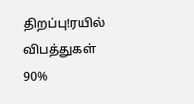திறப்பு!ரயில் விபத்துகள் 90%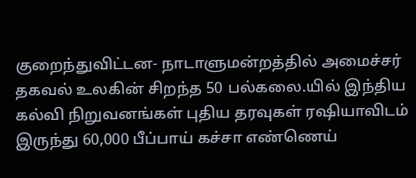குறைந்துவிட்டன- நாடாளுமன்றத்தில் அமைச்சர் தகவல் உலகின் சிறந்த 50 பல்கலை.யில் இந்திய கல்வி நிறுவனங்கள் புதிய தரவுகள் ரஷியாவிடம் இருந்து 60,000 பீப்பாய் கச்சா எண்ணெய்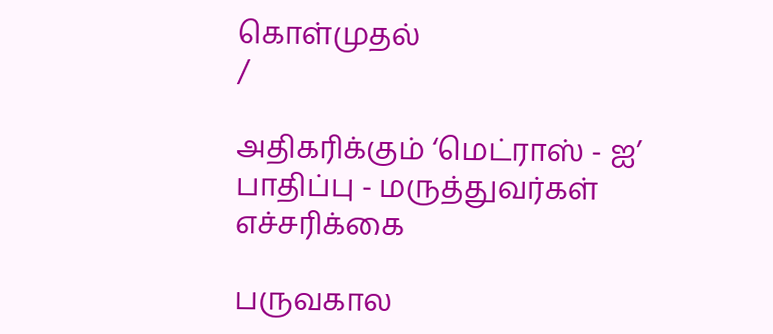கொள்முதல்
/

அதிகரிக்கும் ‘மெட்ராஸ் - ஐ’ பாதிப்பு - மருத்துவர்கள் எச்சரிக்கை

பருவகால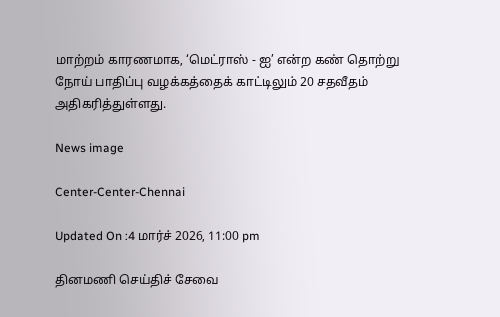மாற்றம் காரணமாக, ‘மெட்ராஸ் - ஐ’ என்ற கண் தொற்று நோய் பாதிப்பு வழக்கத்தைக் காட்டிலும் 20 சதவீதம் அதிகரித்துள்ளது.

News image

Center-Center-Chennai

Updated On :4 மார்ச் 2026, 11:00 pm

தினமணி செய்திச் சேவை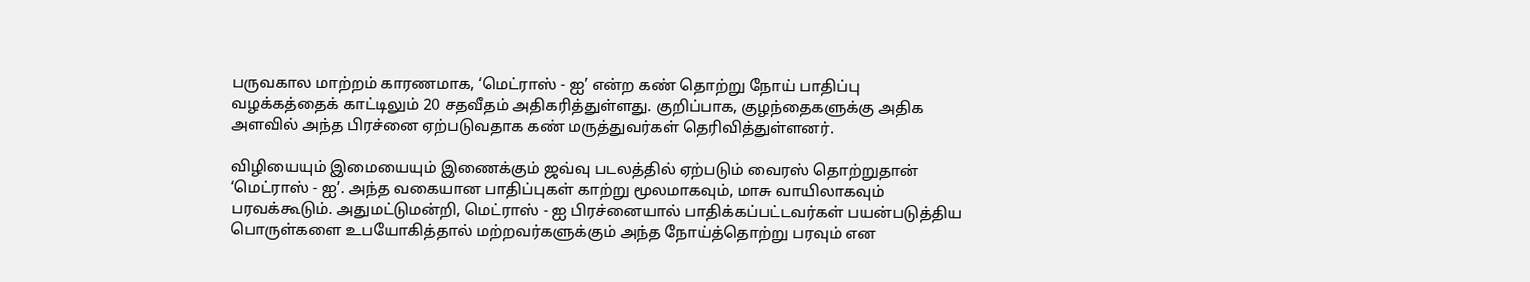பருவகால மாற்றம் காரணமாக, ‘மெட்ராஸ் - ஐ’ என்ற கண் தொற்று நோய் பாதிப்பு வழக்கத்தைக் காட்டிலும் 20 சதவீதம் அதிகரித்துள்ளது. குறிப்பாக, குழந்தைகளுக்கு அதிக அளவில் அந்த பிரச்னை ஏற்படுவதாக கண் மருத்துவர்கள் தெரிவித்துள்ளனர்.

விழியையும் இமையையும் இணைக்கும் ஜவ்வு படலத்தில் ஏற்படும் வைரஸ் தொற்றுதான் ‘மெட்ராஸ் - ஐ’. அந்த வகையான பாதிப்புகள் காற்று மூலமாகவும், மாசு வாயிலாகவும் பரவக்கூடும். அதுமட்டுமன்றி, மெட்ராஸ் - ஐ பிரச்னையால் பாதிக்கப்பட்டவர்கள் பயன்படுத்திய பொருள்களை உபயோகித்தால் மற்றவர்களுக்கும் அந்த நோய்த்தொற்று பரவும் என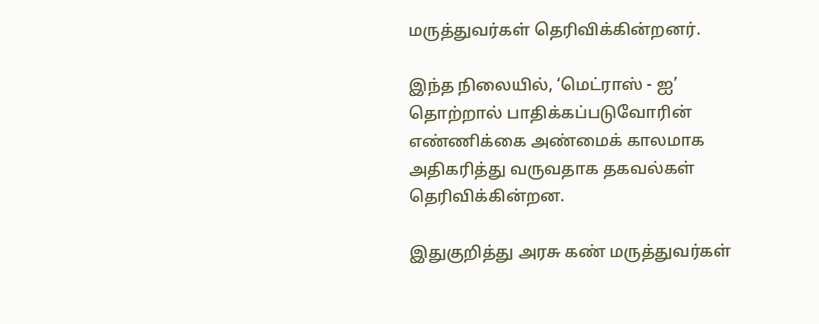மருத்துவர்கள் தெரிவிக்கின்றனர்.

இந்த நிலையில், ‘மெட்ராஸ் - ஐ’ தொற்றால் பாதிக்கப்படுவோரின் எண்ணிக்கை அண்மைக் காலமாக அதிகரித்து வருவதாக தகவல்கள் தெரிவிக்கின்றன.

இதுகுறித்து அரசு கண் மருத்துவர்கள்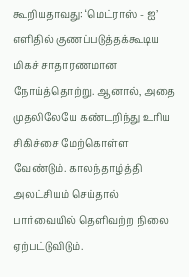கூறியதாவது: ‘மெட்ராஸ் - ஐ’ எளிதில் குணப்படுத்தக்கூடிய மிகச் சாதாரணமான நோய்த்தொற்று. ஆனால், அதை முதலிலேயே கண்டறிந்து உரிய சிகிச்சை மேற்கொள்ள வேண்டும். காலந்தாழ்த்தி அலட்சியம் செய்தால் பார்வையில் தெளிவற்ற நிலை ஏற்பட்டுவிடும்.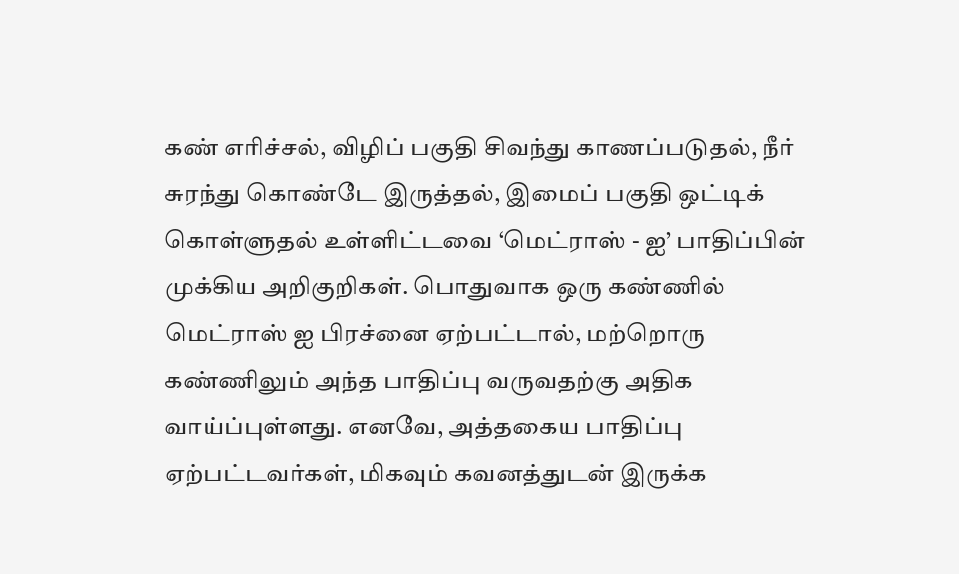கண் எரிச்சல், விழிப் பகுதி சிவந்து காணப்படுதல், நீர் சுரந்து கொண்டே இருத்தல், இமைப் பகுதி ஒட்டிக் கொள்ளுதல் உள்ளிட்டவை ‘மெட்ராஸ் - ஐ’ பாதிப்பின் முக்கிய அறிகுறிகள். பொதுவாக ஒரு கண்ணில் மெட்ராஸ் ஐ பிரச்னை ஏற்பட்டால், மற்றொரு கண்ணிலும் அந்த பாதிப்பு வருவதற்கு அதிக வாய்ப்புள்ளது. எனவே, அத்தகைய பாதிப்பு ஏற்பட்டவர்கள், மிகவும் கவனத்துடன் இருக்க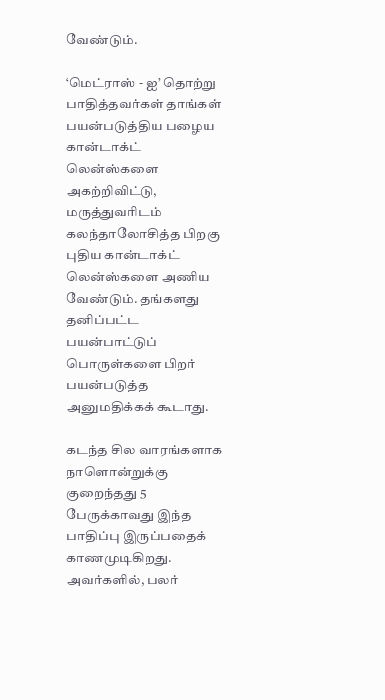வேண்டும்.

‘மெட்ராஸ் - ஐ’ தொற்று பாதித்தவர்கள் தாங்கள் பயன்படுத்திய பழைய கான்டாக்ட் லென்ஸ்களை அகற்றிவிட்டு, மருத்துவரிடம் கலந்தாலோசித்த பிறகு புதிய கான்டாக்ட் லென்ஸ்களை அணிய வேண்டும். தங்களது தனிப்பட்ட பயன்பாட்டுப் பொருள்களை பிறர் பயன்படுத்த அனுமதிக்கக் கூடாது.

கடந்த சில வாரங்களாக நாளொன்றுக்கு குறைந்தது 5 பேருக்காவது இந்த பாதிப்பு இருப்பதைக் காணமுடிகிறது. அவர்களில், பலர்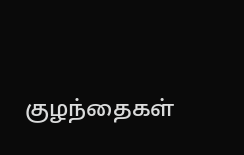குழந்தைகள்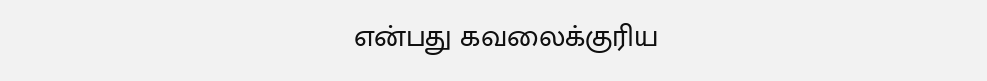என்பது கவலைக்குரிய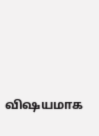விஷயமாக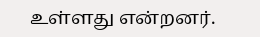உள்ளது என்றனர்.